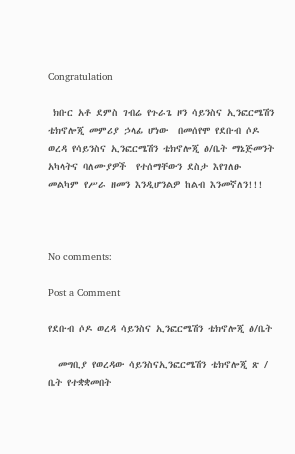Congratulation

 ክቡር አቶ ደምስ ገብሬ የጉራጌ ዞን ሳይንስና ኢንፎርሜሽን ቴክኖሎጂ መምሪያ ኃላፊ ሆነው  በመሰየሞ የደቡብ ሶዶ ወረዳ የሳይንስና ኢንፎርሜሽን ቴክኖሎጂ ፅ/ቤት ማኔጅመንት አካላትና ባለሙያዎች  የተሰማቸውን ደስታ እየገለፁ መልካም የሥራ ዘመን እንዲሆንልዎ ከልብ እንመኛለን!!!



No comments:

Post a Comment

የደቡብ ሶዶ ወረዳ ሳይንስና ኢንፎርሜሽን ቴክኖሎጂ ፅ/ቤት

  መግቢያ የወረዳው ሳይንስናኢንፎርሜሽን ቴክኖሎጂ ጽ / ቤት የተቋቋመበት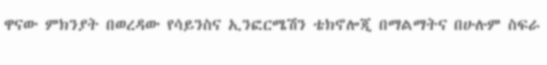ዋናው ምክንያት በወረዳው የሳይንስና ኢንፎርሜሽን ቴክኖሎጂ በማልማትና በሁሉም ስፍራ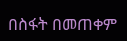በስፋት በመጠቀም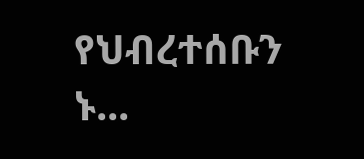የህብረተሰቡን ኑ...